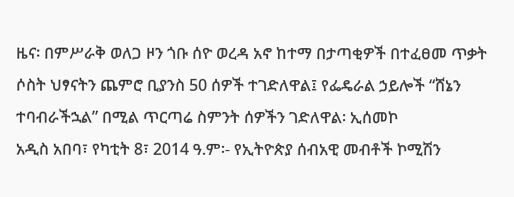ዜና፡ በምሥራቅ ወለጋ ዞን ጎቡ ሰዮ ወረዳ አኖ ከተማ በታጣቂዎች በተፈፀመ ጥቃት ሶስት ህፃናትን ጨምሮ ቢያንስ 50 ሰዎች ተገድለዋል፤ የፌዴራል ኃይሎች “ሸኔን ተባብራችኋል” በሚል ጥርጣሬ ስምንት ሰዎችን ገድለዋል፡ ኢሰመኮ
አዲስ አበባ፣ የካቲት 8፣ 2014 ዓ.ም፡- የኢትዮጵያ ሰብአዊ መብቶች ኮሚሽን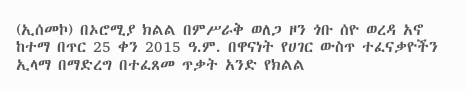(ኢሰመኮ) በኦሮሚያ ክልል በምሥራቅ ወለጋ ዞን ጎቡ ሰዮ ወረዳ አኖ ከተማ በጥር 25 ቀን 2015 ዓ.ም. በዋናነት የሀገር ውስጥ ተፈናቃዮችን ኢላማ በማድረግ በተፈጸመ ጥቃት አንድ የክልል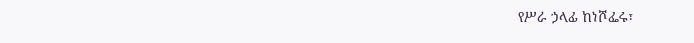የሥራ ኃላፊ ከነሾፌሩ፣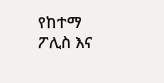የከተማ ፖሊስ እና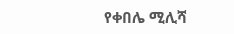የቀበሌ ሚሊሻ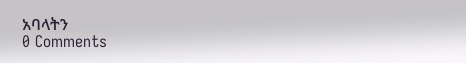አባላትን
0 Comments